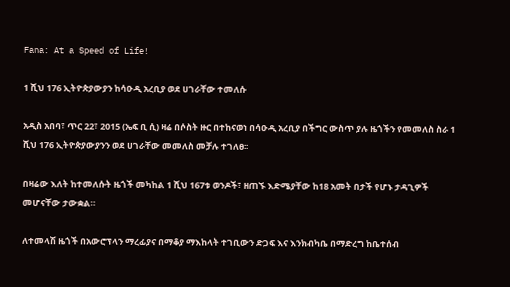Fana: At a Speed of Life!

1 ሺህ 176 ኢትዮጵያውያን ከሳዑዲ አረቢያ ወደ ሀገራቸው ተመለሱ

አዲስ አበባ፣ ጥር 22፣ 2015 (ኤፍ ቢ ሲ) ዛሬ በሶስት ዙር በተከናወነ በሳዑዲ አረቢያ በችግር ውስጥ ያሉ ዜጎችን የመመለስ ስራ 1 ሺህ 176 ኢትዮጵያውያንን ወደ ሀገራቸው መመለስ መቻሉ ተገለፀ፡፡

በዛሬው እለት ከተመለሱት ዜጎች መካከል 1 ሺህ 167ቱ ወንዶች፣ ዘጠኙ እድሜያቸው ከ18 አመት በታች የሆኑ ታዳጊዎች መሆናቸው ታውቋል።

ለተመላሽ ዜጎች በአውሮፕላን ማረፊያና በማቆያ ማእከላት ተገቢውን ድጋፍ እና እንክብካቤ በማድረግ ከቤተሰብ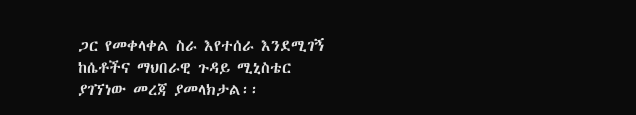ጋር የመቀላቀል ስራ እየተሰራ እንደሚገኝ ከሴቶችና ማህበራዊ ጉዳይ ሚኒስቴር ያገኘነው መረጃ ያመላክታል፡፡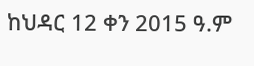ከህዳር 12 ቀን 2015 ዓ.ም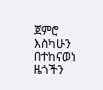ጀምሮ እስካሁን በተከናወነ ዜጎችን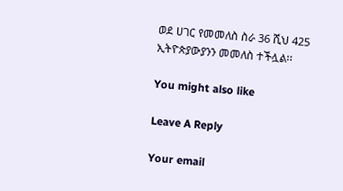ወደ ሀገር የመመለስ ስራ 36 ሺህ 425 ኢትዮጵያውያንን መመለስ ተችሏል፡፡

You might also like

Leave A Reply

Your email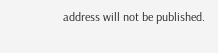address will not be published.